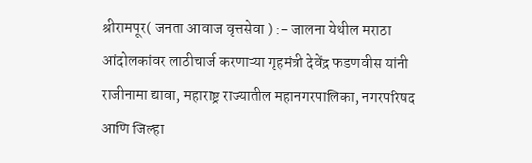श्रीरामपूर( जनता आवाज वृत्तसेवा ) :- जालना येथील मराठा आंदोलकांवर लाठीचार्ज करणाऱ्या गृहमंत्री देवेंद्र फडणवीस यांनी राजीनामा द्यावा, महाराष्ट्र राज्यातील महानगरपालिका, नगरपरिषद आणि जिल्हा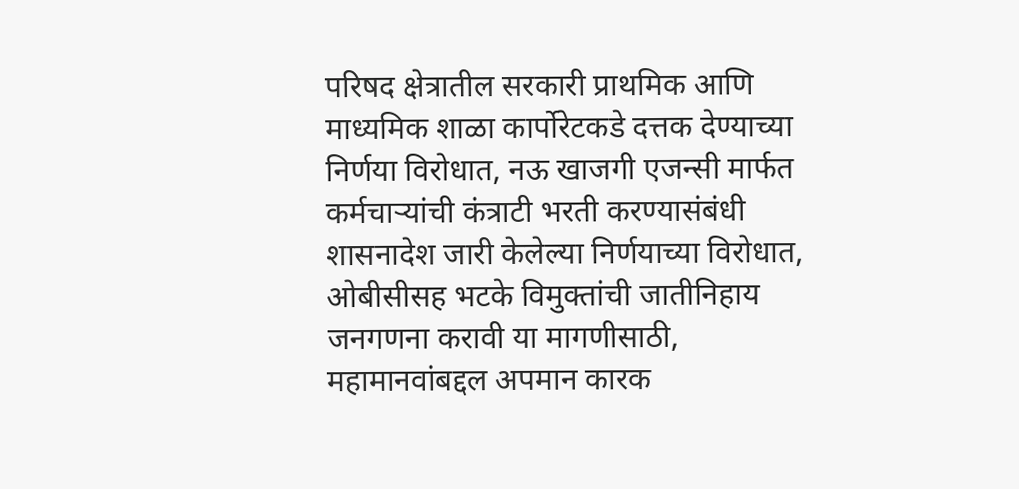परिषद क्षेत्रातील सरकारी प्राथमिक आणि माध्यमिक शाळा कार्पोरेटकडे दत्तक देण्याच्या निर्णया विरोधात, नऊ खाजगी एजन्सी मार्फत कर्मचाऱ्यांची कंत्राटी भरती करण्यासंबंधी शासनादेश जारी केलेल्या निर्णयाच्या विरोधात, ओबीसीसह भटके विमुक्तांची जातीनिहाय जनगणना करावी या मागणीसाठी, महामानवांबद्दल अपमान कारक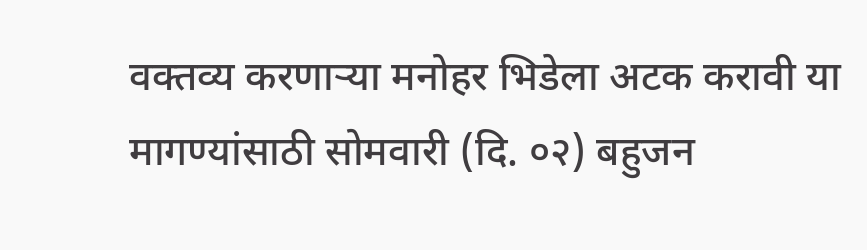वक्तव्य करणाऱ्या मनोहर भिडेला अटक करावी या मागण्यांसाठी सोमवारी (दि. ०२) बहुजन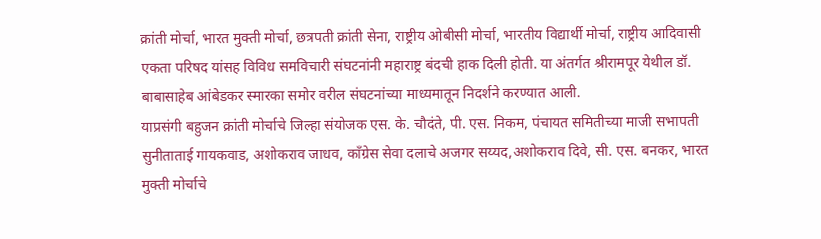क्रांती मोर्चा, भारत मुक्ती मोर्चा, छत्रपती क्रांती सेना, राष्ट्रीय ओबीसी मोर्चा, भारतीय विद्यार्थी मोर्चा, राष्ट्रीय आदिवासी एकता परिषद यांसह विविध समविचारी संघटनांनी महाराष्ट्र बंदची हाक दिली होती. या अंतर्गत श्रीरामपूर येथील डॉ. बाबासाहेब आंबेडकर स्मारका समोर वरील संघटनांच्या माध्यमातून निदर्शने करण्यात आली.
याप्रसंगी बहुजन क्रांती मोर्चाचे जिल्हा संयोजक एस. के. चौदंते, पी. एस. निकम, पंचायत समितीच्या माजी सभापती सुनीताताई गायकवाड, अशोकराव जाधव, काँग्रेस सेवा दलाचे अजगर सय्यद,अशोकराव दिवे, सी. एस. बनकर, भारत मुक्ती मोर्चाचे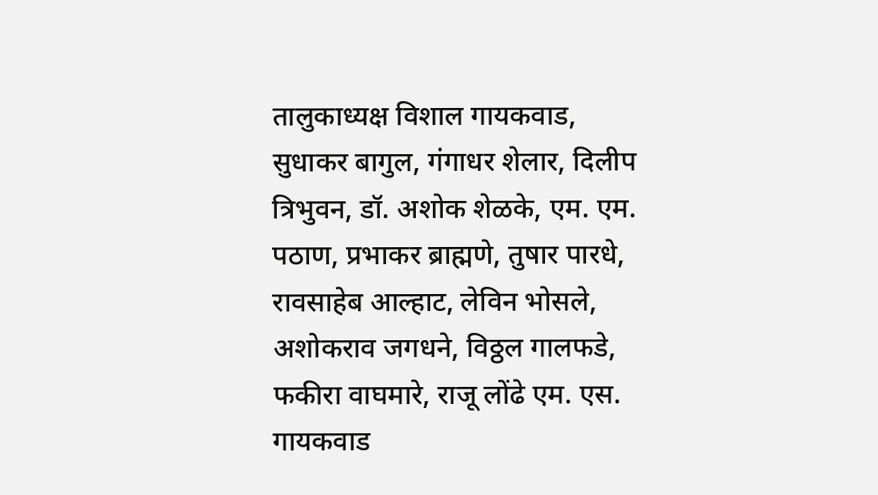तालुकाध्यक्ष विशाल गायकवाड, सुधाकर बागुल, गंगाधर शेलार, दिलीप त्रिभुवन, डॉ. अशोक शेळके, एम. एम. पठाण, प्रभाकर ब्राह्मणे, तुषार पारधे, रावसाहेब आल्हाट, लेविन भोसले, अशोकराव जगधने, विठ्ठल गालफडे, फकीरा वाघमारे, राजू लोंढे एम. एस. गायकवाड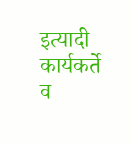इत्यादी कार्यकर्ते व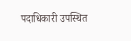पदाधिकारी उपस्थित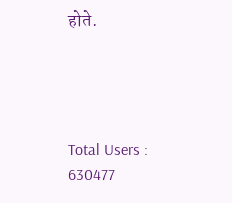होते.




Total Users : 630477